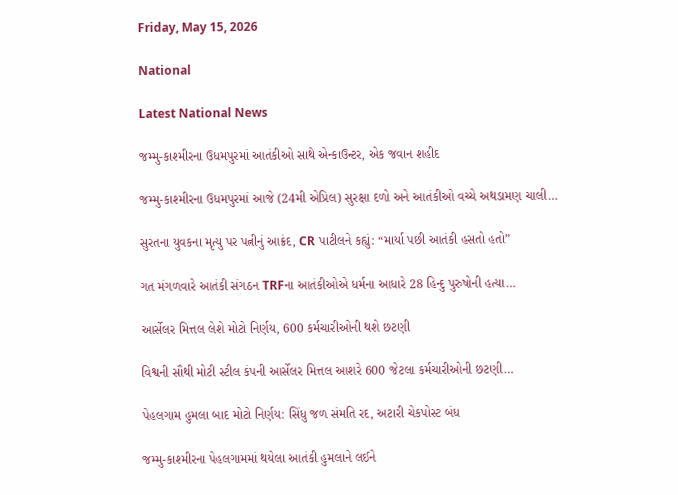Friday, May 15, 2026

National

Latest National News

જમ્મુ-કાશ્મીરના ઉધમપુરમાં આતંકીઓ સાથે એન્કાઉન્ટર, એક જવાન શહીદ

જમ્મુ-કાશ્મીરના ઉધમપુરમાં આજે (24મી એપ્રિલ) સુરક્ષા દળો અને આતંકીઓ વચ્ચે અથડામણ ચાલી…

સુરતના યુવકના મૃત્યુ પર પત્નીનું આક્રંદ, CR પાટીલને કહ્યું: “માર્યા પછી આતંકી હસતો હતો”

ગત મંગળવારે આતંકી સંગઠન TRFના આતંકીઓએ ધર્મના આધારે 28 હિન્દુ પુરુષોની હત્યા…

આર્સેલર મિત્તલ લેશે મોટો નિર્ણય, 600 કર્મચારીઓની થશે છટણી

વિશ્વની સૌથી મોટી સ્ટીલ કંપની આર્સેલર મિત્તલ આશરે 600 જેટલા કર્મચારીઓની છટણી…

પેહલગામ હુમલા બાદ મોટો નિર્ણય: સિંધુ જળ સંમતિ રદ, અટારી ચેકપોસ્ટ બંધ

જમ્મુ-કાશ્મીરના પેહલગામમાં થયેલા આતંકી હુમલાને લઈને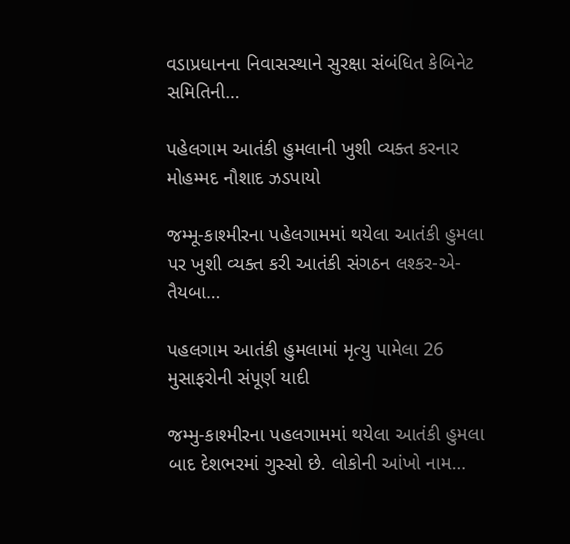વડાપ્રધાનના નિવાસસ્થાને સુરક્ષા સંબંધિત કેબિનેટ સમિતિની…

પહેલગામ આતંકી હુમલાની ખુશી વ્યક્ત કરનાર મોહમ્મદ નૌશાદ ઝડપાયો

જમ્મૂ-કાશ્મીરના પહેલગામમાં થયેલા આતંકી હુમલા પર ખુશી વ્યક્ત કરી આતંકી સંગઠન લશ્કર-એ-તૈયબા…

પહલગામ આતંકી હુમલામાં મૃત્યુ પામેલા 26 મુસાફરોની સંપૂર્ણ યાદી

જમ્મુ-કાશ્મીરના પહલગામમાં થયેલા આતંકી હુમલા બાદ દેશભરમાં ગુસ્સો છે. લોકોની આંખો નામ…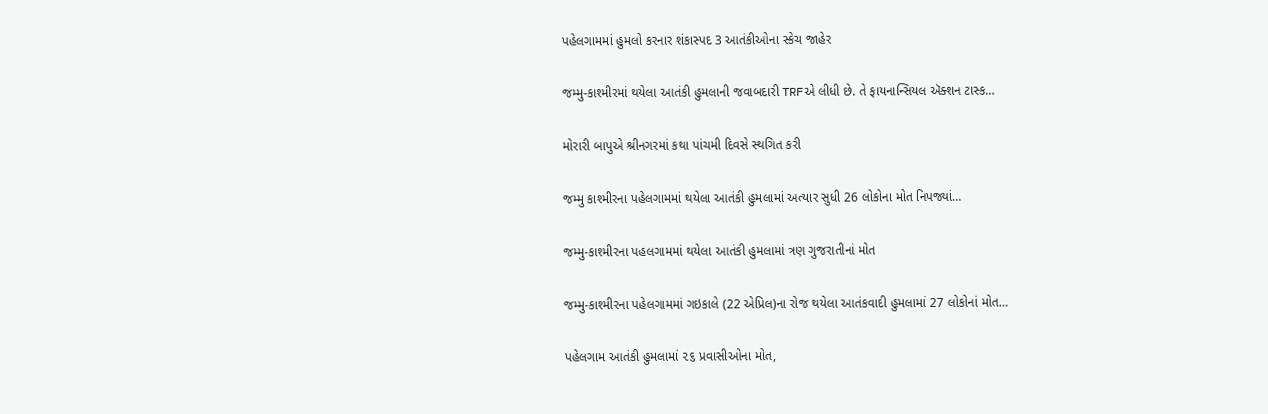પહેલગામમાં હુમલો કરનાર શંકાસ્પદ 3 આતંકીઓના સ્કેચ જાહેર

જમ્મુ-કાશ્મીરમાં થયેલા આતંકી હુમલાની જવાબદારી TRFએ લીધી છે. તે ફાયનાન્સિયલ ઍક્શન ટાસ્ક…

મોરારી બાપુએ શ્રીનગરમાં કથા પાંચમી દિવસે સ્થગિત કરી

જમ્મુ કાશ્મીરના પહેલગામમાં થયેલા આતંકી હુમલામાં અત્યાર સુધી 26 લોકોના મોત નિપજ્યાં…

જમ્મુ-કાશ્મીરના પહલગામમાં થયેલા આતંકી હુમલામાં ત્રણ ગુજરાતીનાં મોત

જમ્મુ-કાશ્મીરના પહેલગામમાં ગઇકાલે (22 એપ્રિલ)ના રોજ થયેલા આતંકવાદી હુમલામાં 27 લોકોનાં મોત…

પહેલગામ આતંકી હુમલામાં ૨૬ પ્રવાસીઓના મોત,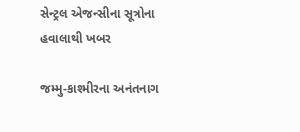સેન્ટ્રલ એજન્સીના સૂત્રોના હવાલાથી ખબર

જમ્મુ-કાશ્મીરના અનંતનાગ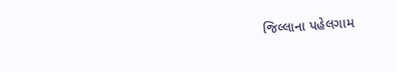જિલ્લાના પહેલગામ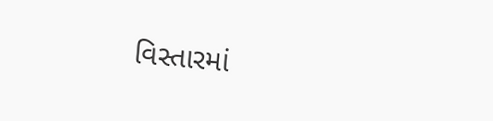વિસ્તારમાં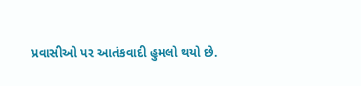પ્રવાસીઓ પર આતંકવાદી હુમલો થયો છે.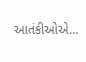આતંકીઓએ…